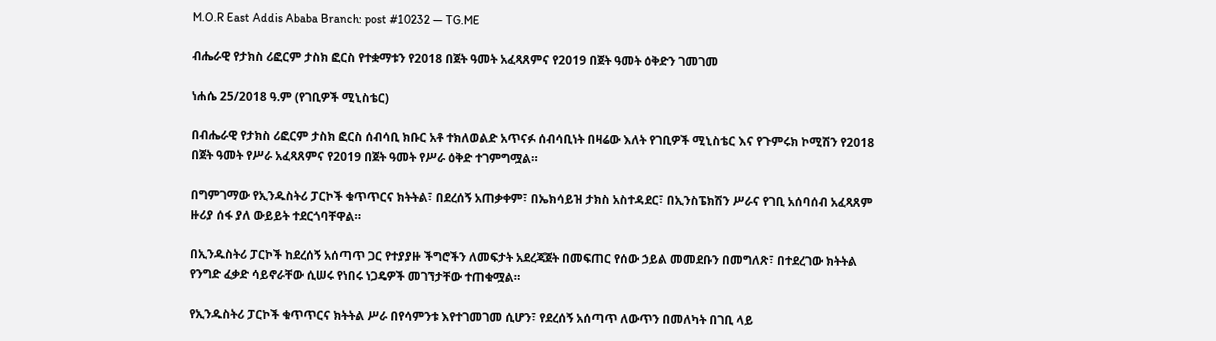M.O.R East Addis Ababa Branch: post #10232 — TG.ME

ብሔራዊ የታክስ ሪፎርም ታስክ ፎርስ የተቋማቱን የ2018 በጀት ዓመት አፈጻጸምና የ2019 በጀት ዓመት ዕቅድን ገመገመ

ነሐሴ 25/2018 ዓ.ም (የገቢዎች ሚኒስቴር)

በብሔራዊ የታክስ ሪፎርም ታስክ ፎርስ ሰብሳቢ ክቡር አቶ ተክለወልድ አጥናፉ ሰብሳቢነት በዛሬው እለት የገቢዎች ሚኒስቴር እና የጉምሩክ ኮሚሽን የ2018 በጀት ዓመት የሥራ አፈጻጸምና የ2019 በጀት ዓመት የሥራ ዕቅድ ተገምግሟል።

በግምገማው የኢንዱስትሪ ፓርኮች ቁጥጥርና ክትትል፣ በደረሰኝ አጠቃቀም፣ በኤክሳይዝ ታክስ አስተዳደር፣ በኢንስፔክሽን ሥራና የገቢ አሰባሰብ አፈጻጸም ዙሪያ ሰፋ ያለ ውይይት ተደርጎባቸዋል።

በኢንዱስትሪ ፓርኮች ከደረሰኝ አሰጣጥ ጋር የተያያዙ ችግሮችን ለመፍታት አደረጃጀት በመፍጠር የሰው ኃይል መመደቡን በመግለጽ፣ በተደረገው ክትትል የንግድ ፈቃድ ሳይኖራቸው ሲሠሩ የነበሩ ነጋዴዎች መገኘታቸው ተጠቁሟል።

የኢንዱስትሪ ፓርኮች ቁጥጥርና ክትትል ሥራ በየሳምንቱ እየተገመገመ ሲሆን፣ የደረሰኝ አሰጣጥ ለውጥን በመለካት በገቢ ላይ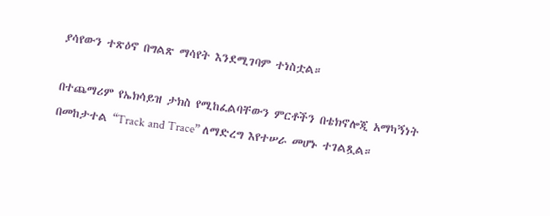ያሳየውን ተጽዕኖ በግልጽ ማሳየት እንደሚገባም ተነስቷል።

በተጨማሪም የኤክሳይዝ ታክስ የሚከፈልባቸውን ምርቶችን በቴክኖሎጂ አማካኝነት በመከታተል “Track and Trace” ለማድረግ እየተሠራ መሆኑ ተገልጿል።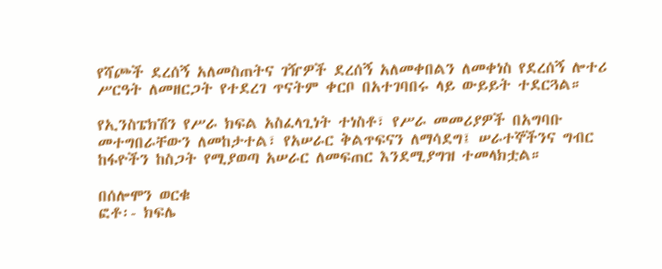የሻጮች ደረሰኝ አለመስጠትና ገዥዎች ደረሰኝ አለመቀበልን ለመቀነስ የደረሰኝ ሎተሪ ሥርዓት ለመዘርጋት የተደረገ ጥናትም ቀርቦ በአተገባበሩ ላይ ውይይት ተደርጓል።

የኢንስፔክሽን የሥራ ክፍል አስፈላጊነት ተነስቶ፣ የሥራ መመሪያዎች በአግባቡ መተግበራቸውን ለመከታተል፣ የአሠራር ቅልጥፍናን ለማሳደግ፤ ሠራተኞችንና ግብር ከፋዮችን ከስጋት የሚያወጣ አሠራር ለመፍጠር እንደሚያግዝ ተመላክቷል።

በሰሎሞን ወርቁ
ፎቶ፡- ክፍሌ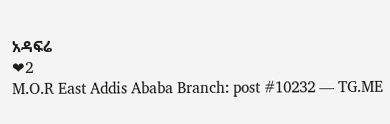አዳፍሬ
❤2
M.O.R East Addis Ababa Branch: post #10232 — TG.ME